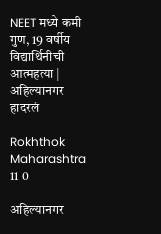NEET मध्ये कमी गुण, 19 वर्षीय विद्यार्थिनीची आत्महत्या | अहिल्यानगर हादरलं

Rokhthok Maharashtra 11 0

अहिल्यानगर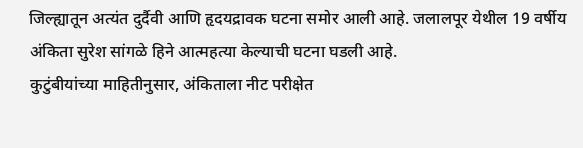जिल्ह्यातून अत्यंत दुर्दैवी आणि हृदयद्रावक घटना समोर आली आहे. जलालपूर येथील 19 वर्षीय अंकिता सुरेश सांगळे हिने आत्महत्या केल्याची घटना घडली आहे.
कुटुंबीयांच्या माहितीनुसार, अंकिताला नीट परीक्षेत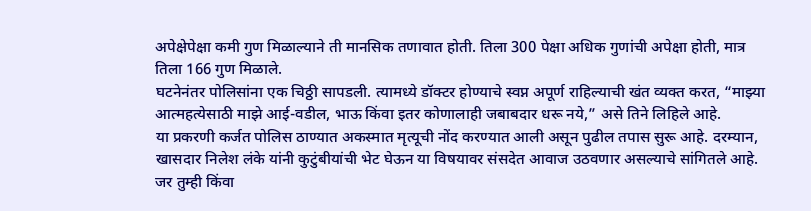अपेक्षेपेक्षा कमी गुण मिळाल्याने ती मानसिक तणावात होती. तिला 300 पेक्षा अधिक गुणांची अपेक्षा होती, मात्र तिला 166 गुण मिळाले.
घटनेनंतर पोलिसांना एक चिठ्ठी सापडली. त्यामध्ये डॉक्टर होण्याचे स्वप्न अपूर्ण राहिल्याची खंत व्यक्त करत, “माझ्या आत्महत्येसाठी माझे आई-वडील, भाऊ किंवा इतर कोणालाही जबाबदार धरू नये,” असे तिने लिहिले आहे.
या प्रकरणी कर्जत पोलिस ठाण्यात अकस्मात मृत्यूची नोंद करण्यात आली असून पुढील तपास सुरू आहे. दरम्यान, खासदार निलेश लंके यांनी कुटुंबीयांची भेट घेऊन या विषयावर संसदेत आवाज उठवणार असल्याचे सांगितले आहे.
जर तुम्ही किंवा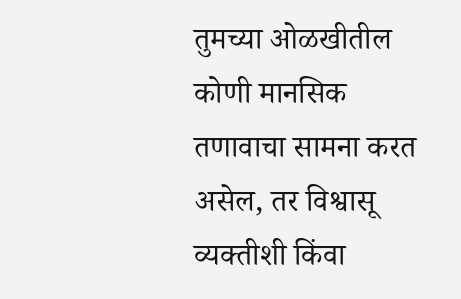तुमच्या ओळखीतील कोणी मानसिक तणावाचा सामना करत असेल, तर विश्वासू व्यक्तीशी किंवा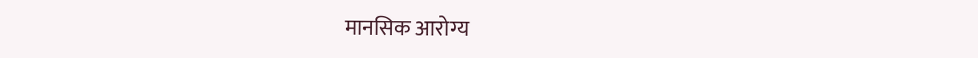मानसिक आरोग्य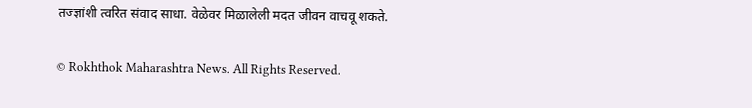तज्ज्ञांशी त्वरित संवाद साधा. वेळेवर मिळालेली मदत जीवन वाचवू शकते.

© Rokhthok Maharashtra News. All Rights Reserved.